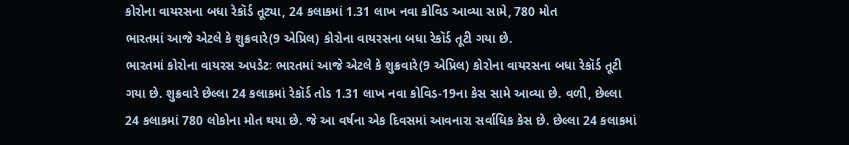કોરોના વાયરસના બધા રેકૉર્ડ તૂટ્યા, 24 કલાકમાં 1.31 લાખ નવા કોવિડ આવ્યા સામે, 780 મોત
ભારતમાં આજે એટલે કે શુક્રવારે(9 એપ્રિલ) કોરોના વાયરસના બધા રેકૉર્ડ તૂટી ગયા છે.
ભારતમાં કોરોના વાયરસ અપડેટઃ ભારતમાં આજે એટલે કે શુક્રવારે(9 એપ્રિલ) કોરોના વાયરસના બધા રેકૉર્ડ તૂટી ગયા છે. શુક્રવારે છેલ્લા 24 કલાકમાં રેકૉર્ડ તોડ 1.31 લાખ નવા કોવિડ-19ના કેસ સામે આવ્યા છે. વળી, છેલ્લા 24 કલાકમાં 780 લોકોના મોત થયા છે. જે આ વર્ષના એક દિવસમાં આવનારા સર્વાધિક કેસ છે. છેલ્લા 24 કલાકમાં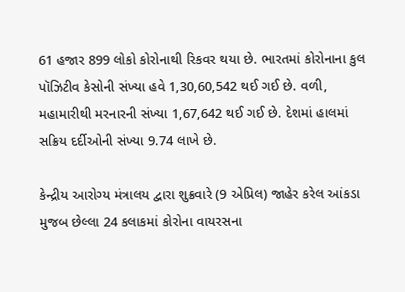61 હજાર 899 લોકો કોરોનાથી રિકવર થયા છે. ભારતમાં કોરોનાના કુલ પૉઝિટીવ કેસોની સંખ્યા હવે 1,30,60,542 થઈ ગઈ છે. વળી, મહામારીથી મરનારની સંખ્યા 1,67,642 થઈ ગઈ છે. દેશમાં હાલમાં સક્રિય દર્દીઓની સંખ્યા 9.74 લાખે છે.

કેન્દ્રીય આરોગ્ય મંત્રાલય દ્વારા શુક્રવારે (9 એપ્રિલ) જાહેર કરેલ આંકડા મુજબ છેલ્લા 24 કલાકમાં કોરોના વાયરસના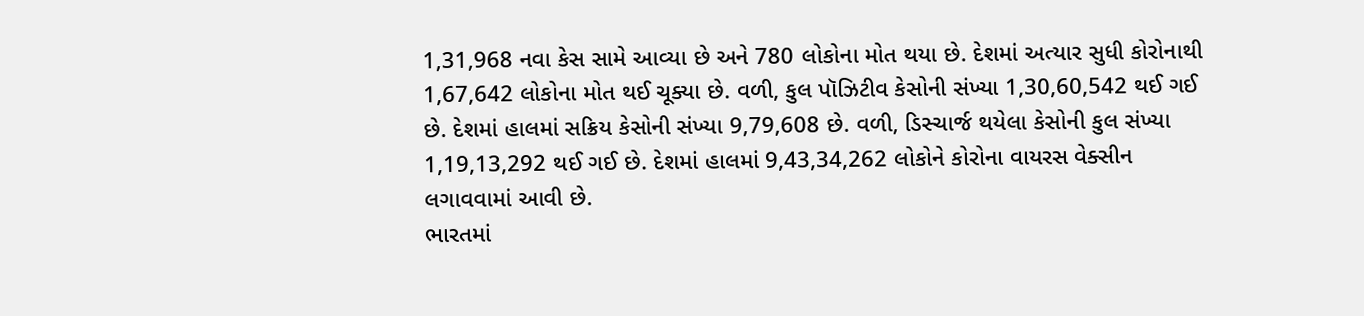1,31,968 નવા કેસ સામે આવ્યા છે અને 780 લોકોના મોત થયા છે. દેશમાં અત્યાર સુધી કોરોનાથી 1,67,642 લોકોના મોત થઈ ચૂક્યા છે. વળી, કુલ પૉઝિટીવ કેસોની સંખ્યા 1,30,60,542 થઈ ગઈ છે. દેશમાં હાલમાં સક્રિય કેસોની સંખ્યા 9,79,608 છે. વળી, ડિસ્ચાર્જ થયેલા કેસોની કુલ સંખ્યા 1,19,13,292 થઈ ગઈ છે. દેશમાં હાલમાં 9,43,34,262 લોકોને કોરોના વાયરસ વેક્સીન લગાવવામાં આવી છે.
ભારતમાં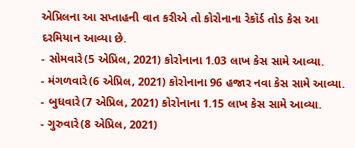એપ્રિલના આ સપ્તાહની વાત કરીએ તો કોરોનાના રેકૉર્ડ તોડ કેસ આ દરમિયાન આવ્યા છે.
- સોમવારે(5 એપ્રિલ, 2021) કોરોનાના 1.03 લાખ કેસ સામે આવ્યા.
- મંગળવારે(6 એપ્રિલ, 2021) કોરોનાના 96 હજાર નવા કેસ સામે આવ્યા.
- બુધવારે(7 એપ્રિલ, 2021) કોરોનાના 1.15 લાખ કેસ સામે આવ્યા.
- ગુરુવારે(8 એપ્રિલ, 2021)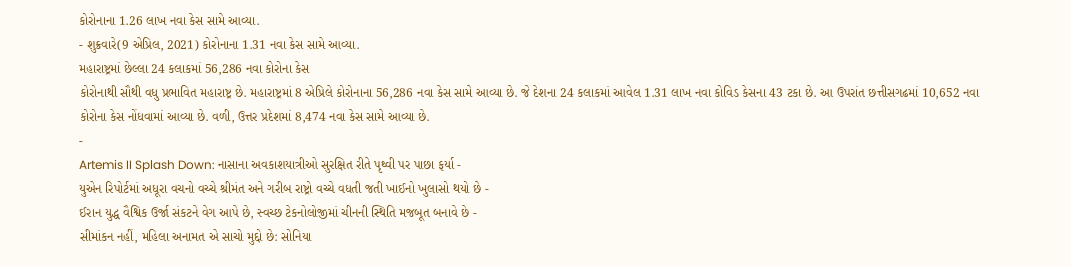કોરોનાના 1.26 લાખ નવા કેસ સામે આવ્યા.
- શુક્રવારે(9 એપ્રિલ, 2021) કોરોનાના 1.31 નવા કેસ સામે આવ્યા.
મહારાષ્ટ્રમાં છેલ્લા 24 કલાકમાં 56,286 નવા કોરોના કેસ
કોરોનાથી સૌથી વધુ પ્રભાવિત મહારાષ્ટ્ર છે. મહારાષ્ટ્રમાં 8 એપ્રિલે કોરોનાના 56,286 નવા કેસ સામે આવ્યા છે. જે દેશના 24 કલાકમાં આવેલ 1.31 લાખ નવા કોવિડ કેસના 43 ટકા છે. આ ઉપરાંત છત્તીસગઢમાં 10,652 નવા કોરોના કેસ નોંધવામાં આવ્યા છે. વળી, ઉત્તર પ્રદેશમાં 8,474 નવા કેસ સામે આવ્યા છે.
-
Artemis II Splash Down: નાસાના અવકાશયાત્રીઓ સુરક્ષિત રીતે પૃથ્વી પર પાછા ફર્યા -
યુએન રિપોર્ટમાં અધૂરા વચનો વચ્ચે શ્રીમંત અને ગરીબ રાષ્ટ્રો વચ્ચે વધતી જતી ખાઈનો ખુલાસો થયો છે -
ઈરાન યુદ્ધ વૈશ્વિક ઉર્જા સંકટને વેગ આપે છે, સ્વચ્છ ટેકનોલોજીમાં ચીનની સ્થિતિ મજબૂત બનાવે છે -
સીમાંકન નહીં, મહિલા અનામત એ સાચો મુદ્દો છે: સોનિયા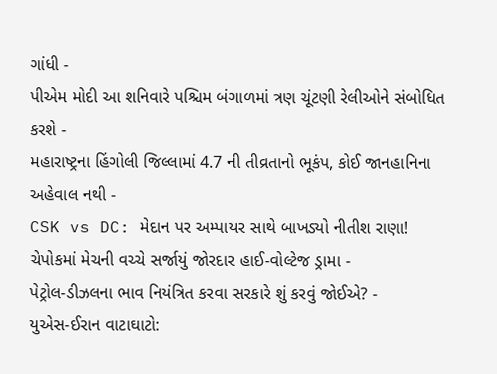ગાંધી -
પીએમ મોદી આ શનિવારે પશ્ચિમ બંગાળમાં ત્રણ ચૂંટણી રેલીઓને સંબોધિત કરશે -
મહારાષ્ટ્રના હિંગોલી જિલ્લામાં 4.7 ની તીવ્રતાનો ભૂકંપ, કોઈ જાનહાનિના અહેવાલ નથી -
CSK vs DC: મેદાન પર અમ્પાયર સાથે બાખડ્યો નીતીશ રાણા! ચેપોકમાં મેચની વચ્ચે સર્જાયું જોરદાર હાઈ-વોલ્ટેજ ડ્રામા -
પેટ્રોલ-ડીઝલના ભાવ નિયંત્રિત કરવા સરકારે શું કરવું જોઈએ? -
યુએસ-ઈરાન વાટાઘાટો: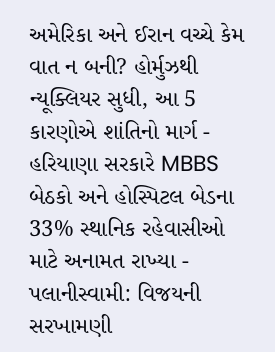અમેરિકા અને ઈરાન વચ્ચે કેમ વાત ન બની? હોર્મુઝથી ન્યૂક્લિયર સુધી, આ 5 કારણોએ શાંતિનો માર્ગ -
હરિયાણા સરકારે MBBS બેઠકો અને હોસ્પિટલ બેડના 33% સ્થાનિક રહેવાસીઓ માટે અનામત રાખ્યા -
પલાનીસ્વામી: વિજયની સરખામણી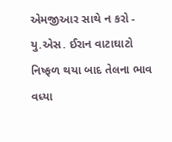એમજીઆર સાથે ન કરો -
યુ.એસ. ઈરાન વાટાઘાટો નિષ્ફળ થયા બાદ તેલના ભાવ વધ્યા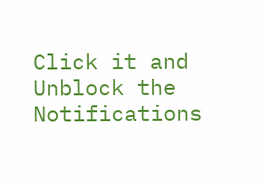Click it and Unblock the Notifications